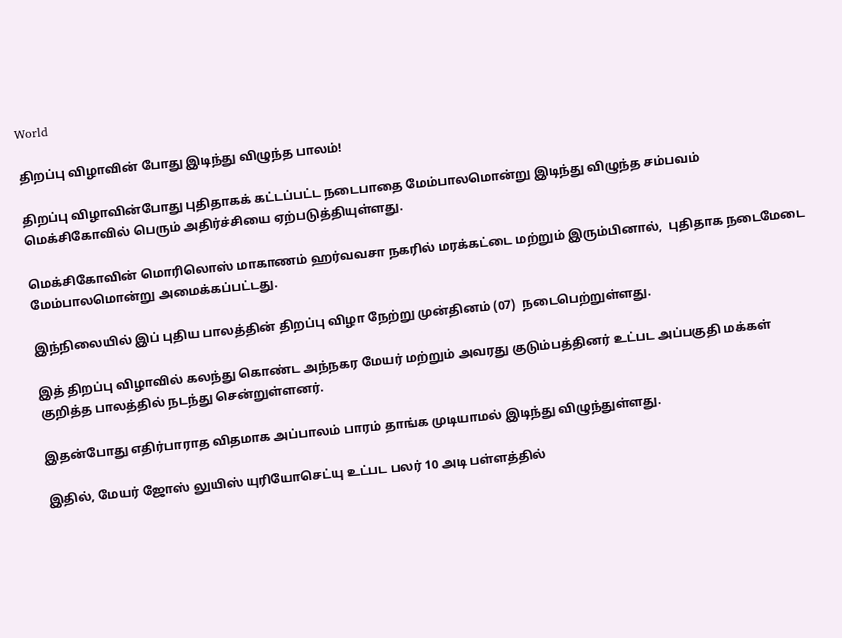World

திறப்பு விழாவின் போது இடிந்து விழுந்த பாலம்!

திறப்பு விழாவின்போது புதிதாகக் கட்டப்பட்ட நடைபாதை மேம்பாலமொன்று இடிந்து விழுந்த சம்பவம்  மெக்சிகோவில் பெரும் அதிர்ச்சியை ஏற்படுத்தியுள்ளது.

மெக்சிகோவின் மொரிலொஸ் மாகாணம் ஹர்வவசா நகரில் மரக்கட்டை மற்றும் இரும்பினால்,  புதிதாக நடைமேடை மேம்பாலமொன்று அமைக்கப்பட்டது.

இந்நிலையில் இப் புதிய பாலத்தின் திறப்பு விழா நேற்று முன்தினம் (07)  நடைபெற்றுள்ளது.

இத் திறப்பு விழாவில் கலந்து கொண்ட அந்நகர மேயர் மற்றும் அவரது குடும்பத்தினர் உட்பட அப்பகுதி மக்கள்  குறித்த பாலத்தில் நடந்து சென்றுள்ளனர்.

இதன்போது எதிர்பாராத விதமாக அப்பாலம் பாரம் தாங்க முடியாமல் இடிந்து விழுந்துள்ளது.

இதில், மேயர் ஜோஸ் லுயிஸ் யுரியோசெட்யு உட்பட பலர் 10 அடி பள்ளத்தில்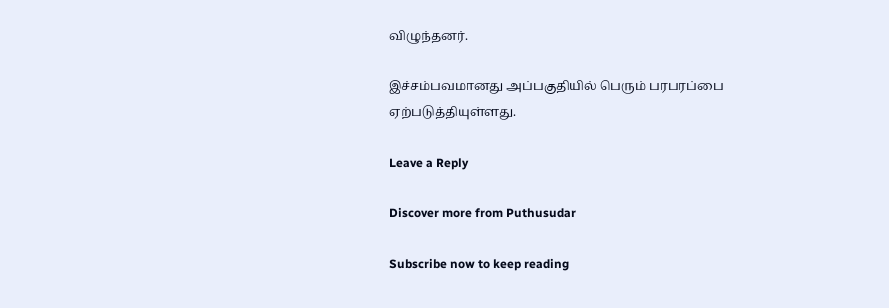விழுந்தனர்.

இச்சம்பவமானது அப்பகுதியில் பெரும் பரபரப்பை  ஏற்படுத்தியுள்ளது.

Leave a Reply

Discover more from Puthusudar

Subscribe now to keep reading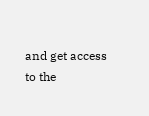and get access to the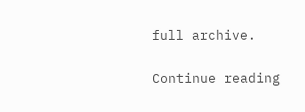full archive.

Continue reading